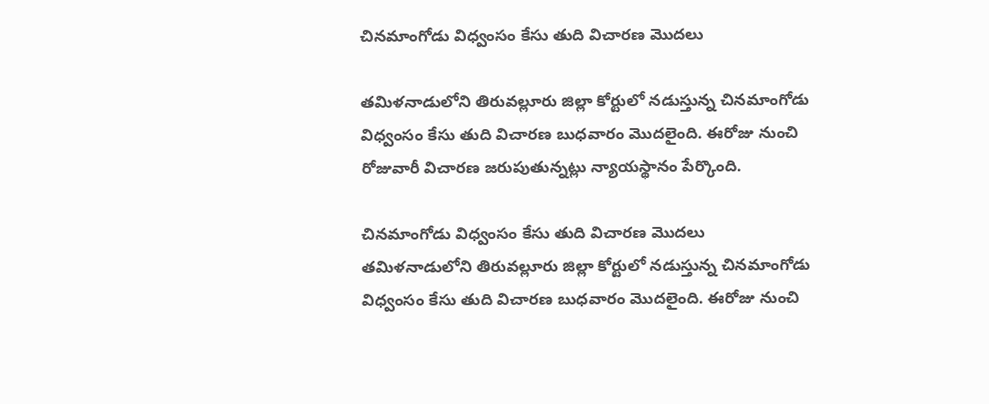చినమాంగోడు విధ్వంసం కేసు తుది విచారణ మొదలు

తమిళనాడులోని తిరువల్లూరు జిల్లా కోర్టులో నడుస్తున్న చినమాంగోడు విధ్వంసం కేసు తుది విచారణ బుధవారం మొదలైంది. ఈరోజు నుంచి రోజువారీ విచారణ జరుపుతున్నట్లు న్యాయస్థానం పేర్కొంది.

చినమాంగోడు విధ్వంసం కేసు తుది విచారణ మొదలు
తమిళనాడులోని తిరువల్లూరు జిల్లా కోర్టులో నడుస్తున్న చినమాంగోడు విధ్వంసం కేసు తుది విచారణ బుధవారం మొదలైంది. ఈరోజు నుంచి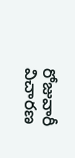రోజువారీ విచారణ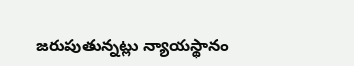జరుపుతున్నట్లు న్యాయస్థానం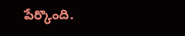పేర్కొంది.